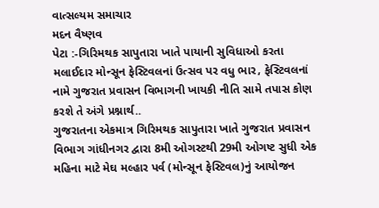વાત્સલ્યમ સમાચાર
મદન વૈષ્ણવ
પેટા :-ગિરિમથક સાપુતારા ખાતે પાયાની સુવિધાઓ કરતા મલાઈદાર મોન્સૂન ફેસ્ટિવલનાં ઉત્સવ પર વધુ ભાર, ફેસ્ટિવલનાં નામે ગુજરાત પ્રવાસન વિભાગની ખાયકી નીતિ સામે તપાસ કોણ કરશે તે અંગે પ્રશ્નાર્થ..
ગુજરાતના એકમાત્ર ગિરિમથક સાપુતારા ખાતે ગુજરાત પ્રવાસન વિભાગ ગાંધીનગર દ્વારા 8મી ઓગસ્ટથી 29મી ઓગષ્ટ સુધી એક મહિના માટે મેઘ મલ્હાર પર્વ (મોન્સૂન ફેસ્ટિવલ)નું આયોજન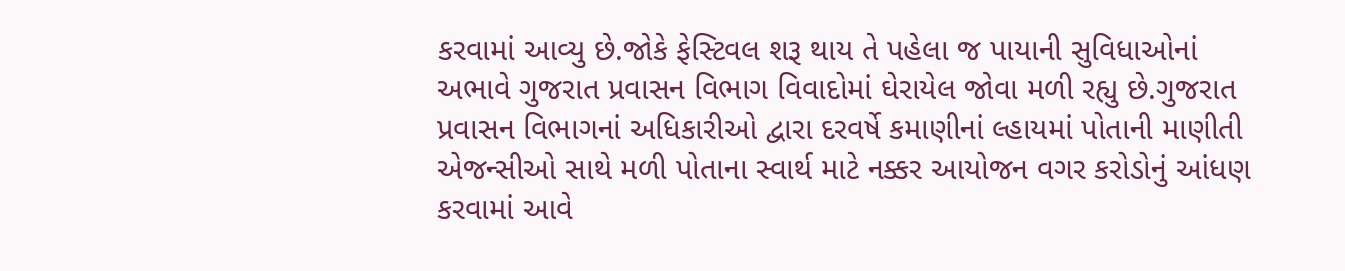કરવામાં આવ્યુ છે.જોકે ફેસ્ટિવલ શરૂ થાય તે પહેલા જ પાયાની સુવિધાઓનાં અભાવે ગુજરાત પ્રવાસન વિભાગ વિવાદોમાં ઘેરાયેલ જોવા મળી રહ્યુ છે.ગુજરાત પ્રવાસન વિભાગનાં અધિકારીઓ દ્વારા દરવર્ષે કમાણીનાં લ્હાયમાં પોતાની માણીતી એજન્સીઓ સાથે મળી પોતાના સ્વાર્થ માટે નક્કર આયોજન વગર કરોડોનું આંધણ કરવામાં આવે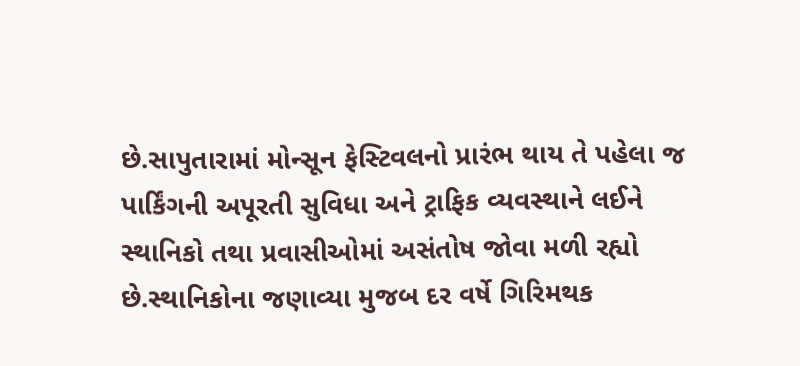છે.સાપુતારામાં મોન્સૂન ફેસ્ટિવલનો પ્રારંભ થાય તે પહેલા જ પાર્કિંગની અપૂરતી સુવિધા અને ટ્રાફિક વ્યવસ્થાને લઈને સ્થાનિકો તથા પ્રવાસીઓમાં અસંતોષ જોવા મળી રહ્યો છે.સ્થાનિકોના જણાવ્યા મુજબ દર વર્ષે ગિરિમથક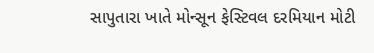સાપુતારા ખાતે મોન્સૂન ફેસ્ટિવલ દરમિયાન મોટી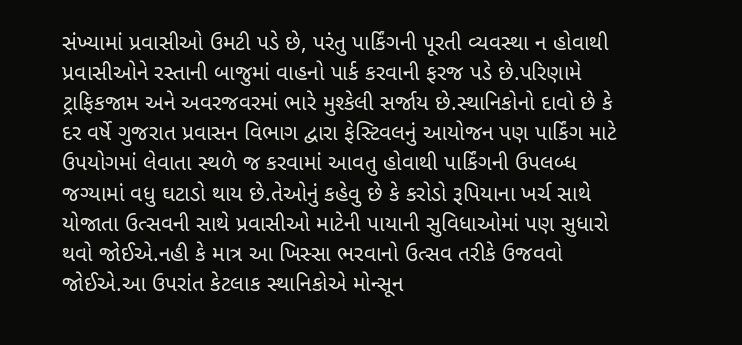સંખ્યામાં પ્રવાસીઓ ઉમટી પડે છે, પરંતુ પાર્કિંગની પૂરતી વ્યવસ્થા ન હોવાથી પ્રવાસીઓને રસ્તાની બાજુમાં વાહનો પાર્ક કરવાની ફરજ પડે છે.પરિણામે ટ્રાફિકજામ અને અવરજવરમાં ભારે મુશ્કેલી સર્જાય છે.સ્થાનિકોનો દાવો છે કે દર વર્ષે ગુજરાત પ્રવાસન વિભાગ દ્વારા ફેસ્ટિવલનું આયોજન પણ પાર્કિંગ માટે ઉપયોગમાં લેવાતા સ્થળે જ કરવામાં આવતુ હોવાથી પાર્કિંગની ઉપલબ્ધ જગ્યામાં વધુ ઘટાડો થાય છે.તેઓનું કહેવુ છે કે કરોડો રૂપિયાના ખર્ચ સાથે યોજાતા ઉત્સવની સાથે પ્રવાસીઓ માટેની પાયાની સુવિધાઓમાં પણ સુધારો થવો જોઈએ.નહી કે માત્ર આ ખિસ્સા ભરવાનો ઉત્સવ તરીકે ઉજવવો જોઈએ.આ ઉપરાંત કેટલાક સ્થાનિકોએ મોન્સૂન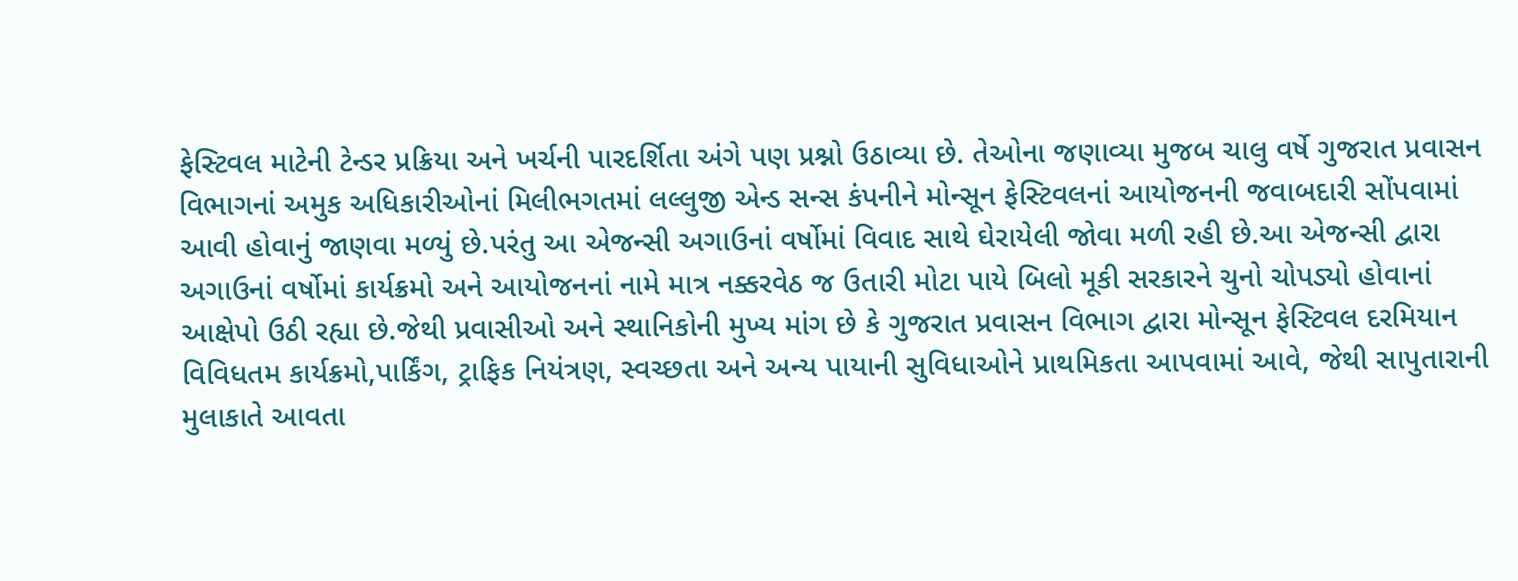ફેસ્ટિવલ માટેની ટેન્ડર પ્રક્રિયા અને ખર્ચની પારદર્શિતા અંગે પણ પ્રશ્નો ઉઠાવ્યા છે. તેઓના જણાવ્યા મુજબ ચાલુ વર્ષે ગુજરાત પ્રવાસન વિભાગનાં અમુક અધિકારીઓનાં મિલીભગતમાં લલ્લુજી એન્ડ સન્સ કંપનીને મોન્સૂન ફેસ્ટિવલનાં આયોજનની જવાબદારી સોંપવામાં આવી હોવાનું જાણવા મળ્યું છે.પરંતુ આ એજન્સી અગાઉનાં વર્ષોમાં વિવાદ સાથે ઘેરાયેલી જોવા મળી રહી છે.આ એજન્સી દ્વારા અગાઉનાં વર્ષોમાં કાર્યક્રમો અને આયોજનનાં નામે માત્ર નક્કરવેઠ જ ઉતારી મોટા પાયે બિલો મૂકી સરકારને ચુનો ચોપડ્યો હોવાનાં આક્ષેપો ઉઠી રહ્યા છે.જેથી પ્રવાસીઓ અને સ્થાનિકોની મુખ્ય માંગ છે કે ગુજરાત પ્રવાસન વિભાગ દ્વારા મોન્સૂન ફેસ્ટિવલ દરમિયાન વિવિધતમ કાર્યક્રમો,પાર્કિંગ, ટ્રાફિક નિયંત્રણ, સ્વચ્છતા અને અન્ય પાયાની સુવિધાઓને પ્રાથમિકતા આપવામાં આવે, જેથી સાપુતારાની મુલાકાતે આવતા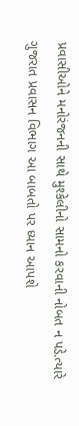પ્રવાસીઓને મનોરંજનની સાથે મુશ્કેલીનો સામનો કરવાની નોબત ન પડે.ત્યારે ગુજરાત પ્રવાસન વિભાગ આ બાબતો પર ધ્યાન આપશે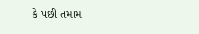કે પછી તમામ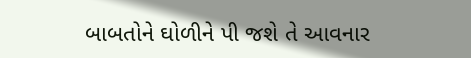બાબતોને ઘોળીને પી જશે તે આવનાર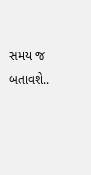સમય જ બતાવશે..